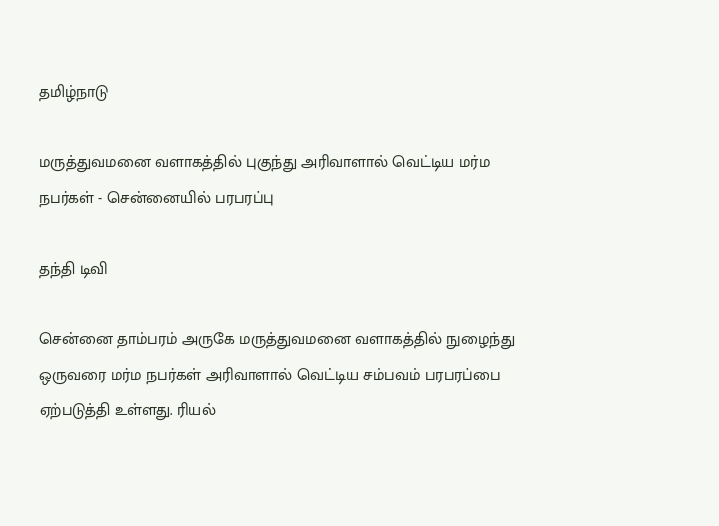தமிழ்நாடு

மருத்துவமனை வளாகத்தில் புகுந்து அரிவாளால் வெட்டிய மர்ம நபர்கள் - சென்னையில் பரபரப்பு

தந்தி டிவி

சென்னை தாம்பரம் அருகே மருத்துவமனை வளாகத்தில் நுழைந்து ஒருவரை மர்ம நபர்கள் அரிவாளால் வெட்டிய சம்பவம் பரபரப்பை ஏற்படுத்தி உள்ளது. ரியல்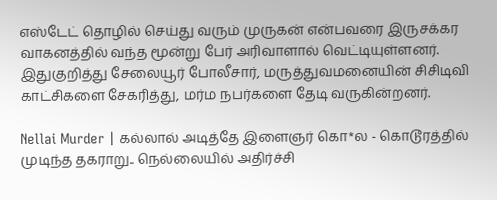எஸ்டேட் தொழில் செய்து வரும் முருகன் என்பவரை இருசக்கர வாகனத்தில் வந்த மூன்று பேர் அரிவாளால் வெட்டியுள்ளனர். இதுகுறித்து சேலையூர் போலீசார், மருத்துவமனையின் சிசிடிவி காட்சிகளை சேகரித்து, மர்ம நபர்களை தேடி வருகின்றனர்.

Nellai Murder | கல்லால் அடித்தே இளைஞர் கொ*ல - கொடூரத்தில் முடிந்த தகராறு.. நெல்லையில் அதிர்ச்சி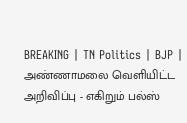BREAKING | TN Politics | BJP | அண்ணாமலை வெளியிட்ட அறிவிப்பு - எகிறும் பல்ஸ்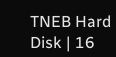TNEB Hard Disk | 16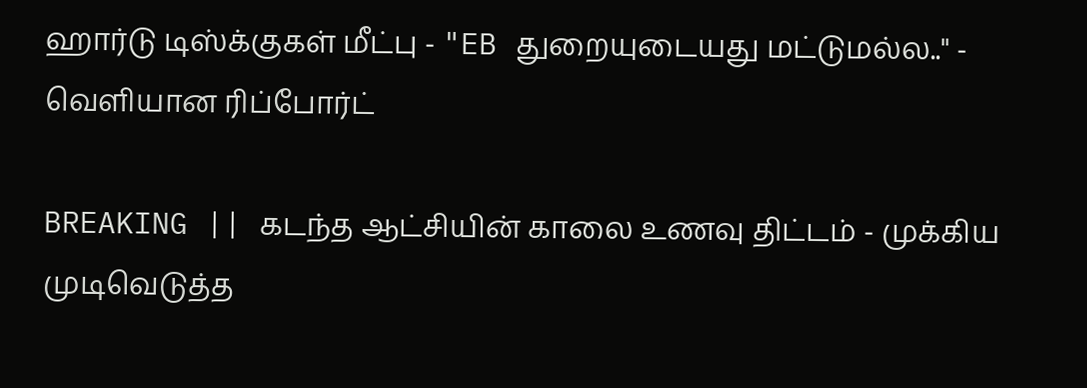ஹார்டு டிஸ்க்குகள் மீட்பு - "EB துறையுடையது மட்டுமல்ல.." - வெளியான ரிப்போர்ட்

BREAKING || கடந்த ஆட்சியின் காலை உணவு திட்டம் - முக்கிய முடிவெடுத்த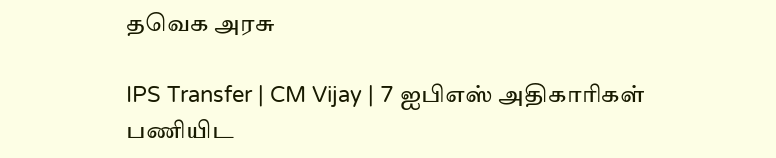தவெக அரசு

IPS Transfer | CM Vijay | 7 ஐபிஎஸ் அதிகாரிகள் பணியிட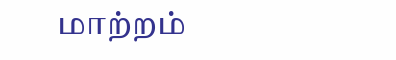மாற்றம்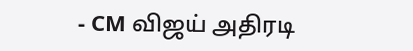- CM விஜய் அதிரடி